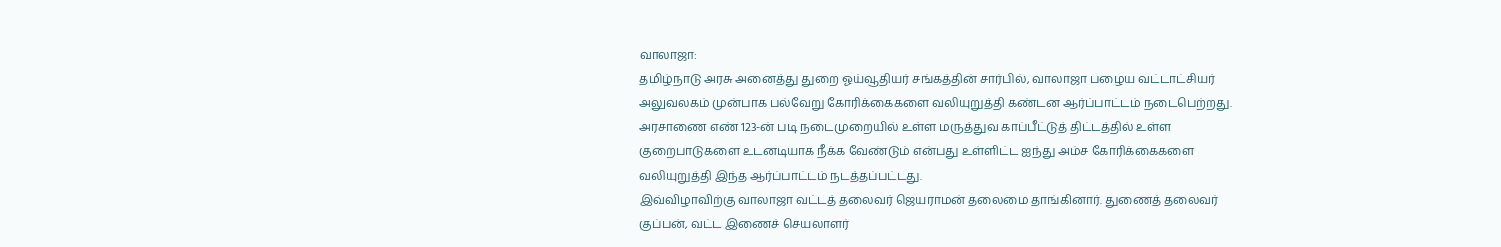வாலாஜா:
தமிழ்நாடு அரசு அனைத்து துறை ஓய்வூதியர் சங்கத்தின் சார்பில், வாலாஜா பழைய வட்டாட்சியர் அலுவலகம் முன்பாக பல்வேறு கோரிக்கைகளை வலியுறுத்தி கண்டன ஆர்ப்பாட்டம் நடைபெற்றது. அரசாணை எண் 123-ன் படி நடைமுறையில் உள்ள மருத்துவ காப்பீட்டுத் திட்டத்தில் உள்ள குறைபாடுகளை உடனடியாக நீக்க வேண்டும் என்பது உள்ளிட்ட ஐந்து அம்ச கோரிக்கைகளை வலியுறுத்தி இந்த ஆர்ப்பாட்டம் நடத்தப்பட்டது.
இவ்விழாவிற்கு வாலாஜா வட்டத் தலைவர் ஜெயராமன் தலைமை தாங்கினார். துணைத் தலைவர் குப்பன், வட்ட இணைச் செயலாளர்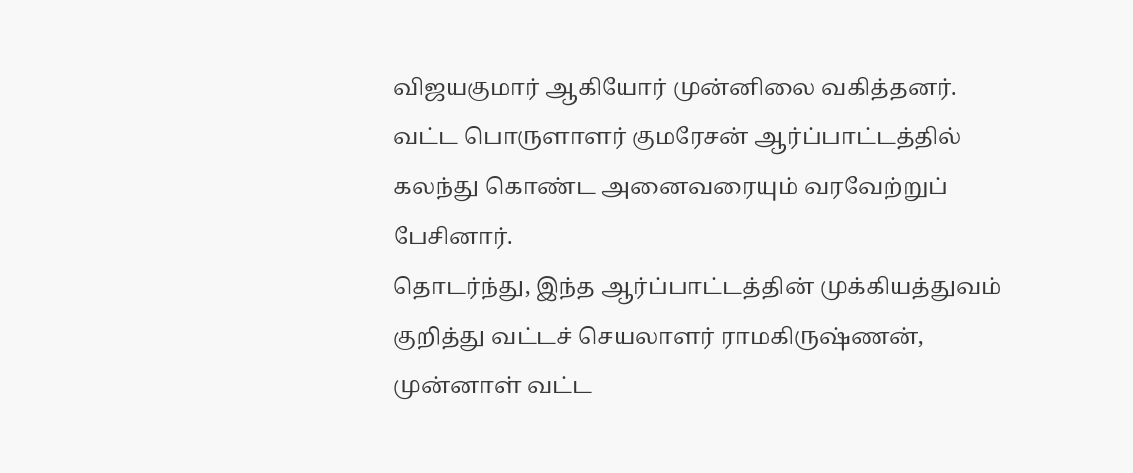விஜயகுமார் ஆகியோர் முன்னிலை வகித்தனர். வட்ட பொருளாளர் குமரேசன் ஆர்ப்பாட்டத்தில் கலந்து கொண்ட அனைவரையும் வரவேற்றுப் பேசினார்.
தொடர்ந்து, இந்த ஆர்ப்பாட்டத்தின் முக்கியத்துவம் குறித்து வட்டச் செயலாளர் ராமகிருஷ்ணன், முன்னாள் வட்ட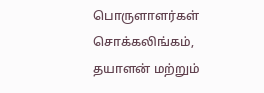பொருளாளர்கள் சொக்கலிங்கம், தயாளன் மற்றும்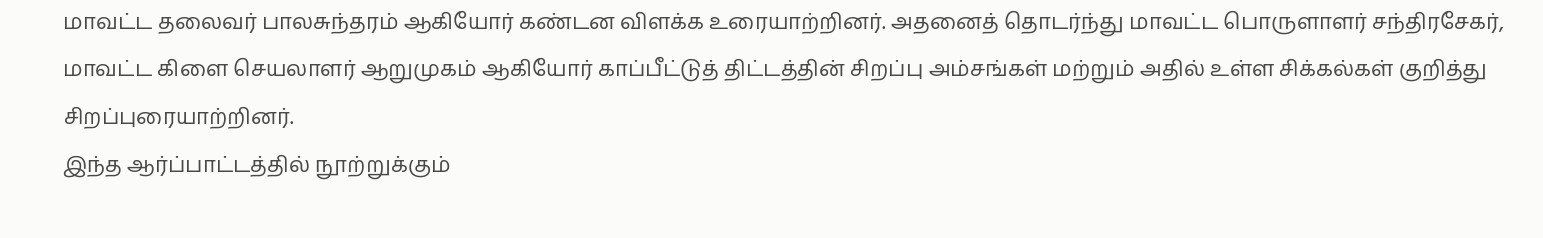மாவட்ட தலைவர் பாலசுந்தரம் ஆகியோர் கண்டன விளக்க உரையாற்றினர். அதனைத் தொடர்ந்து மாவட்ட பொருளாளர் சந்திரசேகர், மாவட்ட கிளை செயலாளர் ஆறுமுகம் ஆகியோர் காப்பீட்டுத் திட்டத்தின் சிறப்பு அம்சங்கள் மற்றும் அதில் உள்ள சிக்கல்கள் குறித்து சிறப்புரையாற்றினர்.
இந்த ஆர்ப்பாட்டத்தில் நூற்றுக்கும்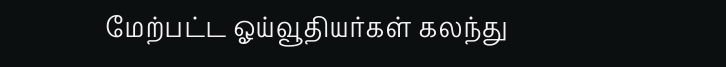மேற்பட்ட ஓய்வூதியர்கள் கலந்து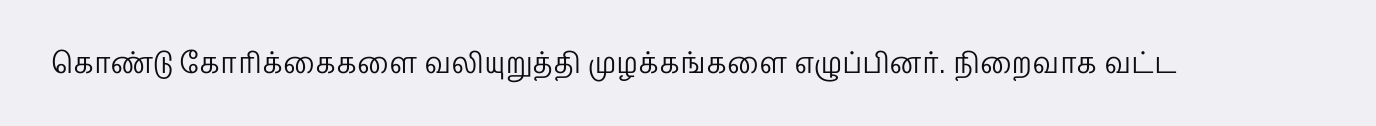கொண்டு கோரிக்கைகளை வலியுறுத்தி முழக்கங்களை எழுப்பினர். நிறைவாக வட்ட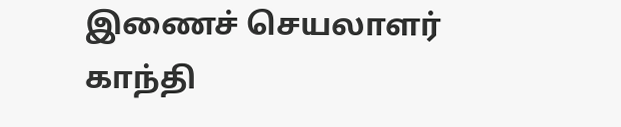இணைச் செயலாளர் காந்தி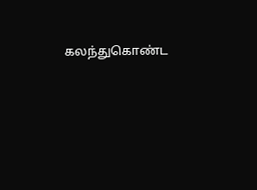கலந்துகொண்ட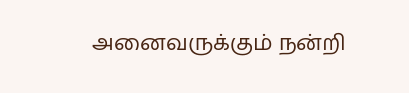அனைவருக்கும் நன்றி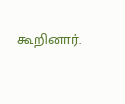கூறினார்.